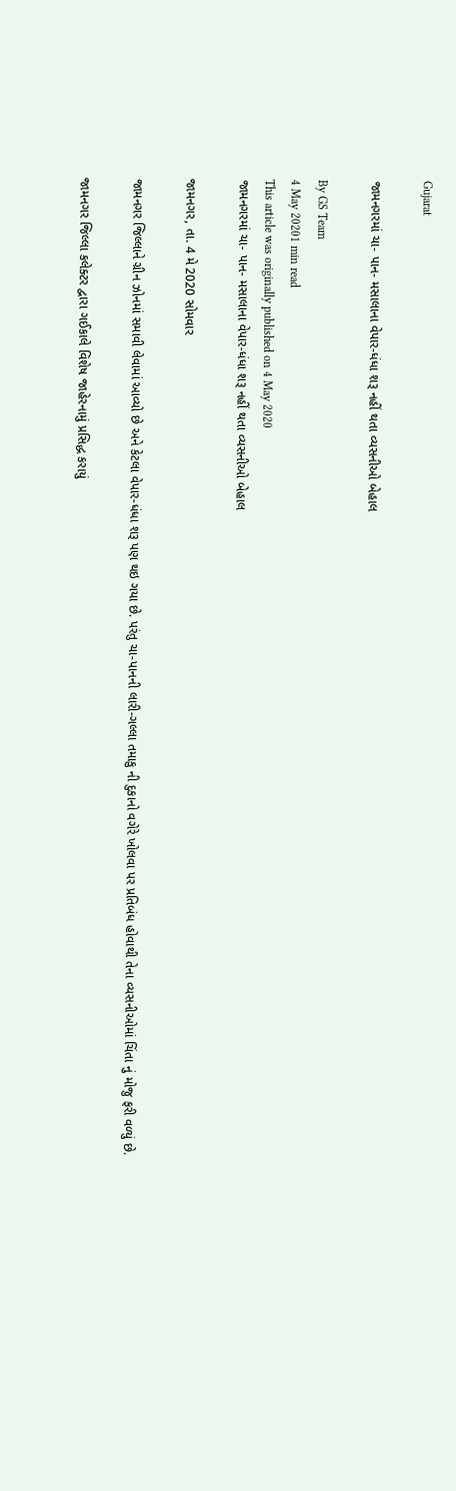Gujarat

જામનગરમાં ચા- પાન- મસાલાના વેપાર-ધંધા શરૂ નહીં થતા વ્યસનીઓ બેહાલ

By GS Team
4 May 20201 min read
This article was originally published on 4 May 2020
જામનગરમાં ચા- પાન- મસાલાના વેપાર-ધંધા શરૂ નહીં થતા વ્યસનીઓ બેહાલ

જામનગર, તા. 4 મે 2020 સોમવાર

જામનગર જિલ્લાને ગ્રીન ઝોનમાં સમાવી લેવામાં આવ્યો છે અને કેટલા વેપાર-ધંધા શરૂ પણ થઇ ગયા છે. પરંતુ ચા-પાનની લારી-ગલ્લા તમાકુ ની દુકાનો વગેરે ખોલવા પર પ્રતિબંધ હોવાથી તેના વ્યસનીઓમાં ચિંતા નું મોજુ ફરી વળ્યું છે.

જામનગર જિલ્લા કલેક્ટર દ્વારા ગઈકાલે વિશેષ જાહેરનામું પ્રસિદ્ધ કરાયું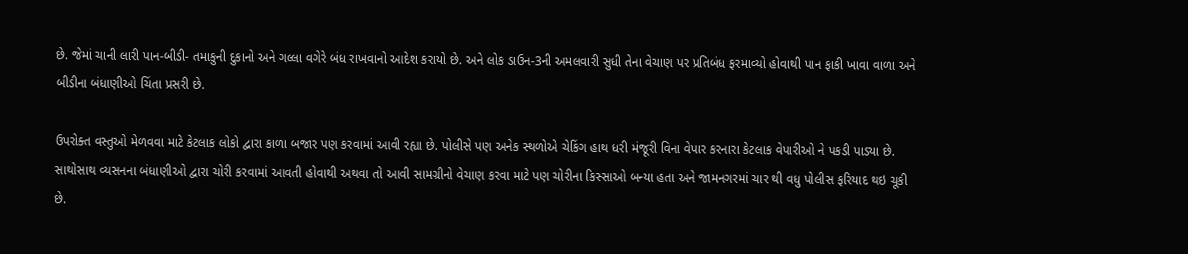છે. જેમાં ચાની લારી પાન-બીડી- તમાકુની દુકાનો અને ગલ્લા વગેરે બંધ રાખવાનો આદેશ કરાયો છે. અને લોક ડાઉન-3ની અમલવારી સુધી તેના વેચાણ પર પ્રતિબંધ ફરમાવ્યો હોવાથી પાન ફાકી ખાવા વાળા અને બીડીના બંધાણીઓ ચિંતા પ્રસરી છે.

ઉપરોક્ત વસ્તુઓ મેળવવા માટે કેટલાક લોકો દ્વારા કાળા બજાર પણ કરવામાં આવી રહ્યા છે. પોલીસે પણ અનેક સ્થળોએ ચેકિંગ હાથ ધરી મંજૂરી વિના વેપાર કરનારા કેટલાક વેપારીઓ ને પકડી પાડ્યા છે. સાથોસાથ વ્યસનના બંધાણીઓ દ્વારા ચોરી કરવામાં આવતી હોવાથી અથવા તો આવી સામગ્રીનો વેચાણ કરવા માટે પણ ચોરીના કિસ્સાઓ બન્યા હતા અને જામનગરમાં ચાર થી વધુ પોલીસ ફરિયાદ થઇ ચૂકી છે.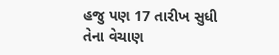હજુ પણ 17 તારીખ સુધી તેના વેચાણ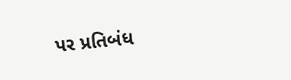પર પ્રતિબંધ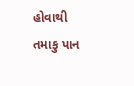હોવાથી તમાકુ પાન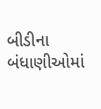બીડીના બંધાણીઓમાં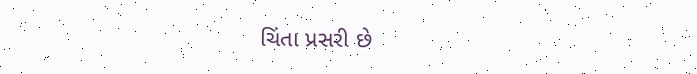ચિંતા પ્રસરી છે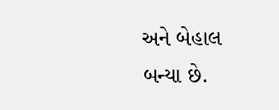અને બેહાલ બન્યા છે.